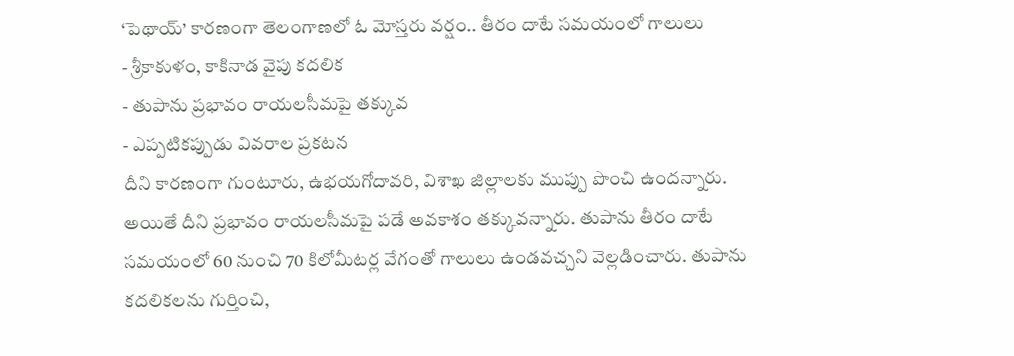‘పెథాయ్’ కారణంగా తెలంగాణలో ఓ మోస్తరు వర్షం.. తీరం దాటే సమయంలో గాలులు
- శ్రీకాకుళం, కాకినాడ వైపు కదలిక
- తుపాను ప్రభావం రాయలసీమపై తక్కువ
- ఎప్పటికప్పుడు వివరాల ప్రకటన
దీని కారణంగా గుంటూరు, ఉభయగోదావరి, విశాఖ జిల్లాలకు ముప్పు పొంచి ఉందన్నారు. అయితే దీని ప్రభావం రాయలసీమపై పడే అవకాశం తక్కువన్నారు. తుపాను తీరం దాటే సమయంలో 60 నుంచి 70 కిలోమీటర్ల వేగంతో గాలులు ఉండవచ్చని వెల్లడించారు. తుపాను కదలికలను గుర్తించి,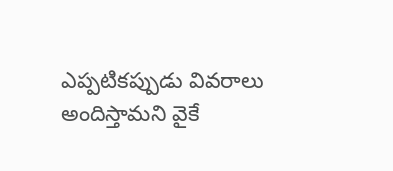ఎప్పటికప్పుడు వివరాలు అందిస్తామని వైకే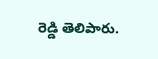రెడ్డి తెలిపారు.